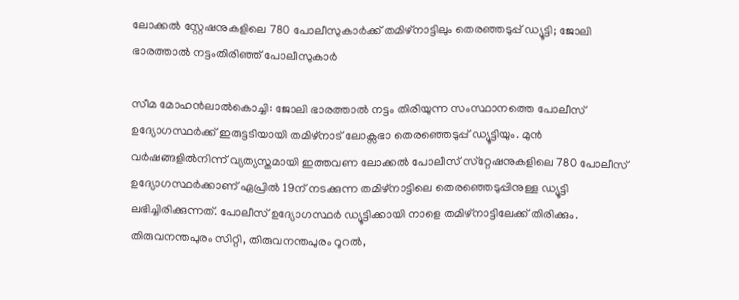ലോക്കല്‍ സ്റ്റേഷനുകളിലെ 780 പോലീസുകാര്‍ക്ക് തമിഴ്‌നാട്ടിലും തെരഞ്ഞടുപ്പ് ഡ്യൂട്ടി; ജോലി ഭാരത്താല്‍ നട്ടംതിരിഞ്ഞ് പോലീസുകാർ

സീമ മോഹന്‍ലാല്‍കൊച്ചി: ജോലി ഭാരത്താല്‍ നട്ടം തിരിയുന്ന സംസ്ഥാനത്തെ പോലീസ് ഉദ്യോഗസ്ഥര്‍ക്ക് ഇരുട്ടടിയായി തമിഴ്‌നാട് ലോക്സഭാ തെരഞ്ഞെടുപ്പ് ഡ്യൂട്ടിയും. മുന്‍ വര്‍ഷങ്ങളില്‍നിന്ന് വ്യത്യസ്തമായി ഇത്തവണ ലോക്കല്‍ പോലീസ് സ്‌റ്റേഷനുകളിലെ 780 പോലീസ് ഉദ്യോഗസ്ഥര്‍ക്കാണ് ഏപ്രില്‍ 19ന് നടക്കുന്ന തമിഴ്‌നാട്ടിലെ തെരഞ്ഞെടുപ്പിനുള്ള ഡ്യൂട്ടി ലഭിച്ചിരിക്കുന്നത്. പോലീസ് ഉദ്യോഗസ്ഥര്‍ ഡ്യൂട്ടിക്കായി നാളെ തമിഴ്‌നാട്ടിലേക്ക് തിരിക്കും. തിരുവനന്തപുരം സിറ്റി, തിരുവനന്തപുരം റൂറല്‍,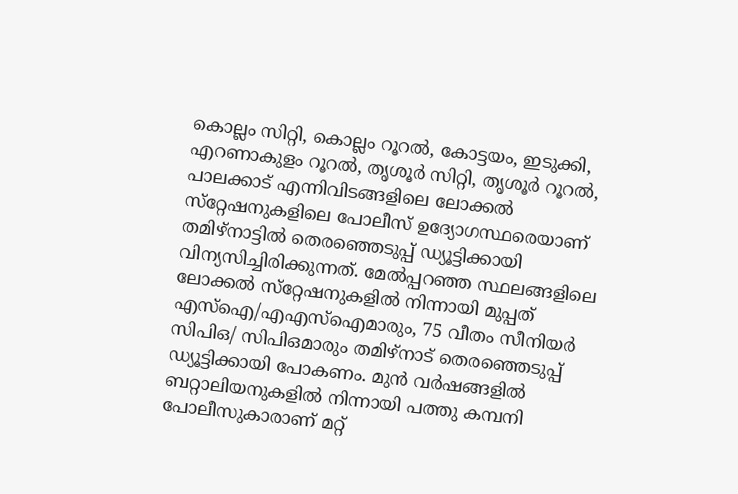കൊല്ലം സിറ്റി, കൊല്ലം റൂറല്‍, കോട്ടയം, ഇടുക്കി, എറണാകുളം റൂറല്‍, തൃശൂര്‍ സിറ്റി, തൃശൂര്‍ റൂറല്‍, പാലക്കാട് എന്നിവിടങ്ങളിലെ ലോക്കല്‍ സ്‌റ്റേഷനുകളിലെ പോലീസ് ഉദ്യോഗസ്ഥരെയാണ് തമിഴ്‌നാട്ടില്‍ തെരഞ്ഞെടുപ്പ് ഡ്യൂട്ടിക്കായി വിന്യസിച്ചിരിക്കുന്നത്. മേല്‍പ്പറഞ്ഞ സ്ഥലങ്ങളിലെ ലോക്കല്‍ സ്‌റ്റേഷനുകളില്‍ നിന്നായി മുപ്പത് എസ്‌ഐ/എഎസ്‌ഐമാരും, 75 വീതം സീനിയര്‍ സിപിഒ/ സിപിഒമാരും തമിഴ്‌നാട് തെരഞ്ഞെടുപ്പ് ഡ്യൂട്ടിക്കായി പോകണം. മുന്‍ വര്‍ഷങ്ങളില്‍ ബറ്റാലിയനുകളില്‍ നിന്നായി പത്തു കമ്പനി പോലീസുകാരാണ് മറ്റ്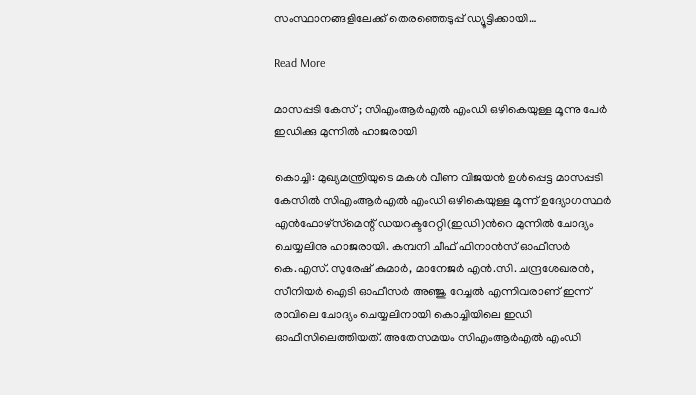സംസ്ഥാനങ്ങളിലേക്ക് തെരഞ്ഞെടുപ്പ് ഡ്യൂട്ടിക്കായി…

Read More

മാസപ്പടി കേസ് ; സിഎംആര്‍എല്‍ എംഡി ഒഴികെയുള്ള മൂന്നു പേര്‍ ഇഡിക്കു മുന്നില്‍ ഹാജരായി

കൊച്ചി: മുഖ്യമന്ത്രിയുടെ മകള്‍ വീണ വിജയന്‍ ഉള്‍പ്പെട്ട മാസപ്പടി കേസില്‍ സിഎംആര്‍എല്‍ എംഡി ഒഴികെയുള്ള മൂന്ന് ഉദ്യോഗസ്ഥര്‍ എന്‍ഫോഴ്‌സ്‌മെന്റ് ഡയറക്ടറേറ്റി(ഇഡി)ന്‍റെ മുന്നില്‍ ചോദ്യം ചെയ്യലിനു ഹാജരായി. കമ്പനി ചീഫ് ഫിനാന്‍സ് ഓഫീസര്‍ കെ.എസ്. സുരേഷ് കുമാര്‍, മാനേജര്‍ എന്‍.സി. ചന്ദ്രശേഖരന്‍, സീനിയര്‍ ഐടി ഓഫീസര്‍ അഞ്ജു റേച്ചല്‍ എന്നിവരാണ് ഇന്ന് രാവിലെ ചോദ്യം ചെയ്യലിനായി കൊച്ചിയിലെ ഇഡി ഓഫീസിലെത്തിയത്. അതേസമയം സിഎംആര്‍എല്‍ എംഡി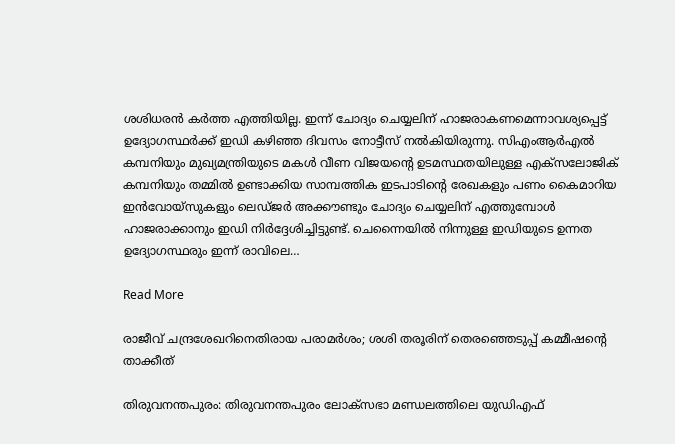ശശിധരന്‍ കര്‍ത്ത എത്തിയില്ല. ഇന്ന് ചോദ്യം ചെയ്യലിന് ഹാജരാകണമെന്നാവശ്യപ്പെട്ട് ഉദ്യോഗസ്ഥര്‍ക്ക് ഇഡി കഴിഞ്ഞ ദിവസം നോട്ടീസ് നല്‍കിയിരുന്നു. സിഎംആര്‍എല്‍ കമ്പനിയും മുഖ്യമന്ത്രിയുടെ മകള്‍ വീണ വിജയന്‍റെ ഉടമസ്ഥതയിലുള്ള എക്‌സലോജിക് കമ്പനിയും തമ്മില്‍ ഉണ്ടാക്കിയ സാമ്പത്തിക ഇടപാടിന്‍റെ രേഖകളും പണം കൈമാറിയ ഇന്‍വോയ്‌സുകളും ലെഡ്ജര്‍ അക്കൗണ്ടും ചോദ്യം ചെയ്യലിന് എത്തുമ്പോള്‍ ഹാജരാക്കാനും ഇഡി നിര്‍ദ്ദേശിച്ചിട്ടുണ്ട്. ചെന്നൈയില്‍ നിന്നുള്ള ഇഡിയുടെ ഉന്നത ഉദ്യോഗസ്ഥരും ഇന്ന് രാവിലെ…

Read More

രാജീവ് ചന്ദ്രശേഖറിനെതിരായ പരാമർശം; ശശി തരൂരിന് തെരഞ്ഞെടുപ്പ് കമ്മീഷന്‍റെ താക്കീത്

തിരുവനന്തപുരം: തിരുവനന്തപുരം ലോക്സഭാ മണ്ഡലത്തിലെ യുഡിഎഫ്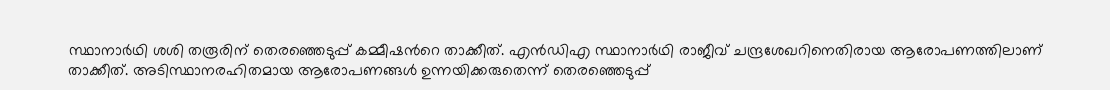സ്ഥാനാർഥി ശശി തരൂരിന് തെരഞ്ഞെടുപ്പ് കമ്മീഷന്‍റെ താക്കീത്. എന്‍ഡിഎ സ്ഥാനാർഥി രാജീവ് ചന്ദ്രശേഖറിനെതിരായ ആരോപണത്തിലാണ് താക്കീത്. അടിസ്ഥാനരഹിതമായ ആരോപണങ്ങൾ ഉന്നയിക്കരുതെന്ന് തെരഞ്ഞെടുപ്പ്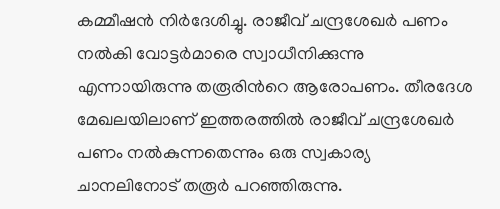കമ്മീഷൻ നിർദേശിച്ചു. രാജീവ് ചന്ദ്രശേഖർ പണം നൽകി വോട്ടർമാരെ സ്വാധീനിക്കുന്നു എന്നായിരുന്നു തരൂരിന്‍റെ ആരോപണം. തീരദേശ മേഖലയിലാണ് ഇത്തരത്തിൽ രാജീവ് ചന്ദ്രശേഖർ പണം നൽകുന്നതെന്നും ഒരു സ്വകാര്യ ചാനലിനോട് തരൂർ പറഞ്ഞിരുന്നു.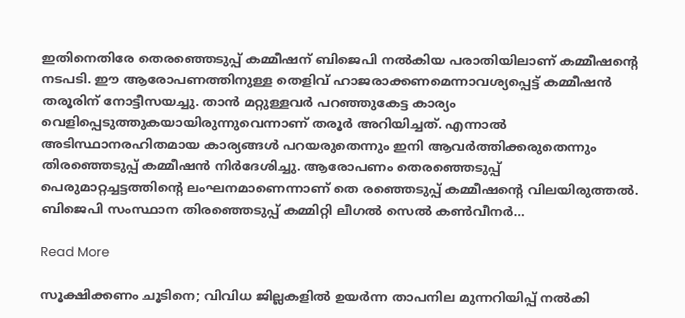ഇതിനെതിരേ തെരഞ്ഞെടുപ്പ് കമ്മീഷന് ബിജെപി നൽകിയ പരാതിയിലാണ് കമ്മീഷന്‍റെ നടപടി. ഈ ആരോപണത്തിനുള്ള തെളിവ് ഹാജരാക്കണമെന്നാവശ്യപ്പെട്ട് കമ്മീഷൻ തരൂരിന് നോട്ടീസയച്ചു. താൻ മറ്റുള്ളവർ പറഞ്ഞുകേട്ട കാര്യം വെളിപ്പെടുത്തുകയായിരുന്നുവെന്നാണ് തരൂർ അറിയിച്ചത്. എന്നാൽ അടിസ്ഥാനരഹിതമായ കാര്യങ്ങൾ പറയരുതെന്നും ഇനി ആവർത്തിക്കരുതെന്നും തിരഞ്ഞെടുപ്പ് കമ്മീഷൻ നിർദേശിച്ചു. ആരോപണം തെരഞ്ഞെടുപ്പ് പെരുമാറ്റച്ചട്ടത്തിന്‍റെ ലംഘനമാണെന്നാണ് തെ രഞ്ഞെടുപ്പ് കമ്മീഷന്‍റെ വിലയിരുത്തൽ. ബിജെപി സംസ്ഥാന തിരഞ്ഞെടുപ്പ് കമ്മിറ്റി ലീഗൽ സെൽ കൺവീനർ…

Read More

സൂക്ഷിക്കണം ചൂടിനെ; വിവിധ ജില്ലകളില്‍ ഉയര്‍ന്ന താപനില മുന്നറിയിപ്പ് നൽകി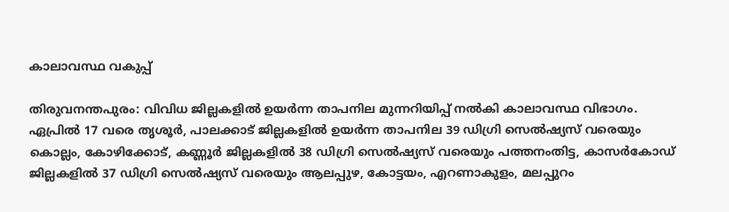കാലാവസ്ഥ വകുപ്പ്

തിരുവനന്തപുരം: വിവിധ ജില്ലകളില്‍ ഉയര്‍ന്ന താപനില മുന്നറിയിപ്പ് നൽകി കാലാവസ്ഥ വിഭാഗം. ഏപ്രിൽ 17 വരെ തൃശൂർ, പാലക്കാട് ജില്ലകളിൽ ഉയർന്ന താപനില 39 ഡിഗ്രി സെൽഷ്യസ് വരെയും കൊല്ലം, കോഴിക്കോട്, കണ്ണൂർ ജില്ലകളിൽ 38 ഡിഗ്രി സെൽഷ്യസ് വരെയും പത്തനംതിട്ട, കാസർകോഡ് ജില്ലകളിൽ 37 ഡിഗ്രി സെൽഷ്യസ് വരെയും ആലപ്പുഴ, കോട്ടയം, എറണാകുളം, മലപ്പുറം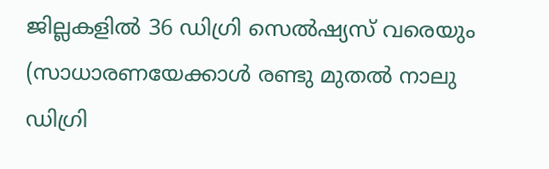ജില്ലകളിൽ 36 ഡിഗ്രി സെൽഷ്യസ് വരെയും (സാധാരണയേക്കാൾ രണ്ടു മുതൽ നാലു ഡിഗ്രി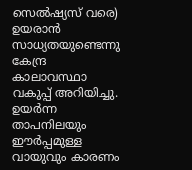സെൽഷ്യസ് വരെ) ഉയരാൻ സാധ്യതയുണ്ടെന്നു കേന്ദ്ര കാലാവസ്ഥാ വകുപ്പ് അറിയിച്ചു. ഉയർന്ന താപനിലയും ഈർപ്പമുള്ള വായുവും കാരണം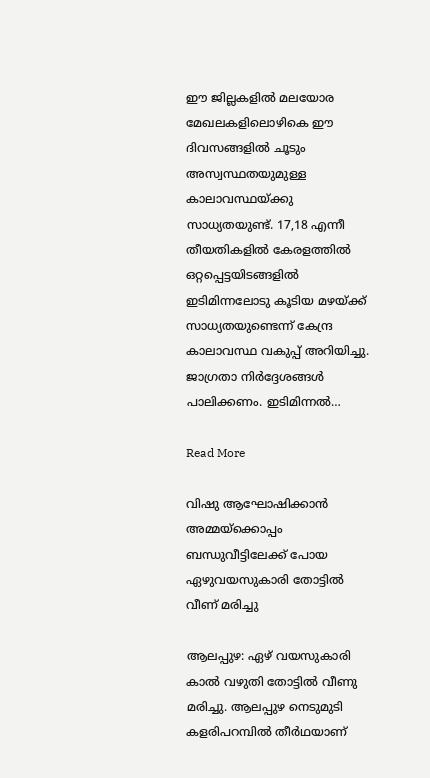ഈ ജില്ലകളിൽ മലയോര മേഖലകളിലൊഴികെ ഈ ദിവസങ്ങളിൽ ചൂടും അസ്വസ്ഥതയുമുള്ള കാലാവസ്ഥയ്ക്കു സാധ്യതയുണ്ട്. 17,18 എന്നീ തീയതികളിൽ കേരളത്തിൽ ഒറ്റപ്പെട്ടയിടങ്ങളിൽ ഇടിമിന്നലോടു കൂടിയ മഴയ്ക്ക് സാധ്യതയുണ്ടെന്ന് കേന്ദ്ര കാലാവസ്ഥ വകുപ്പ് അറിയിച്ചു. ജാഗ്രതാ നിർദ്ദേശങ്ങൾ പാലിക്കണം. ഇടിമിന്നൽ…

Read More

വിഷു ആഘോഷിക്കാൻ അമ്മയ്‌ക്കൊപ്പം ബന്ധുവീട്ടിലേക്ക് പോയ ഏഴുവയസുകാരി തോട്ടിൽ വീണ് മരിച്ചു

ആലപ്പുഴ: ഏഴ് വയസുകാരി കാൽ വഴുതി തോട്ടിൽ വീണു മരിച്ചു. ആലപ്പുഴ നെടുമുടി കളരിപറമ്പിൽ തീർഥയാണ്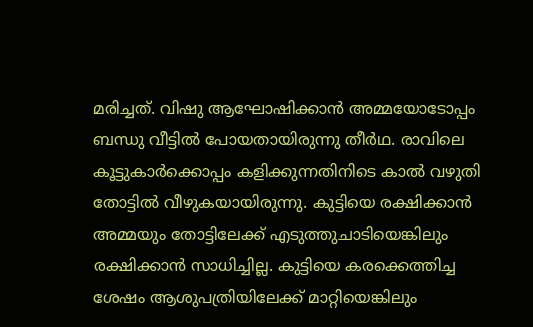മരിച്ചത്. വിഷു ആഘോഷിക്കാൻ അമ്മയോടോപ്പം ബന്ധു വീട്ടിൽ പോയതായിരുന്നു തീർഥ. രാവിലെ കൂട്ടുകാർക്കൊപ്പം കളിക്കുന്നതിനിടെ കാൽ വഴുതി തോട്ടിൽ വീഴുകയായിരുന്നു. കുട്ടിയെ രക്ഷിക്കാൻ അമ്മയും തോട്ടിലേക്ക് എടുത്തുചാടിയെങ്കിലും രക്ഷിക്കാൻ സാധിച്ചില്ല. കുട്ടിയെ കരക്കെത്തിച്ച ശേഷം ആശുപത്രിയിലേക്ക് മാറ്റിയെങ്കിലും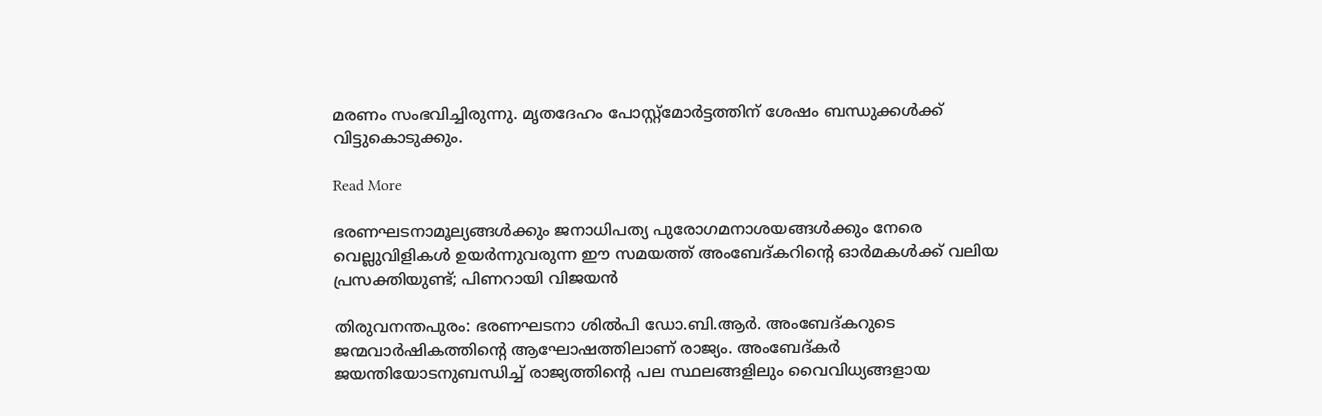മരണം സംഭവിച്ചിരുന്നു. മൃതദേഹം പോസ്റ്റ്‌മോര്‍ട്ടത്തിന് ശേഷം ബന്ധുക്കൾക്ക് വിട്ടുകൊടുക്കും.

Read More

ഭരണഘടനാമൂല്യങ്ങൾക്കും ജനാധിപത്യ പുരോഗമനാശയങ്ങൾക്കും നേരെ വെല്ലുവിളികൾ ഉയർന്നുവരുന്ന ഈ സമയത്ത് അംബേദ്‌കറിന്‍റെ ഓർമകൾക്ക് വലിയ പ്രസക്തിയുണ്ട്; പിണറായി വിജയൻ

തിരുവനന്തപുരം: ഭരണഘടനാ ശിൽപി ഡോ.ബി.ആർ. അംബേദ്കറുടെ ജന്മവാർഷികത്തിന്‍റെ ആഘോഷത്തിലാണ് രാജ്യം. അംബേദ്കർ ജയന്തിയോടനുബന്ധിച്ച് രാജ്യത്തിന്‍റെ പല സ്ഥലങ്ങളിലും വൈവിധ്യങ്ങളായ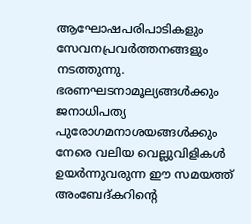ആഘോഷപരിപാടികളും സേവനപ്രവർത്തനങ്ങളും നടത്തുന്നു. ഭരണഘടനാമൂല്യങ്ങൾക്കും ജനാധിപത്യ പുരോഗമനാശയങ്ങൾക്കും നേരെ വലിയ വെല്ലുവിളികൾ ഉയർന്നുവരുന്ന ഈ സമയത്ത് അംബേദ്‌കറിന്‍റെ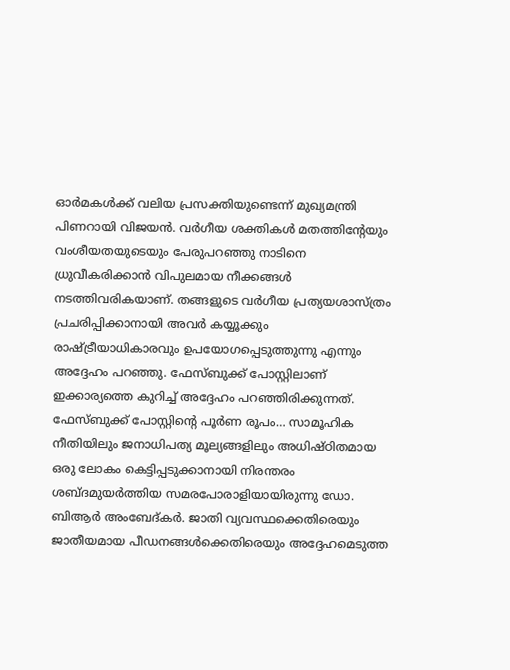ഓർമകൾക്ക് വലിയ പ്രസക്തിയുണ്ടെന്ന് മുഖ്യമന്ത്രി പിണറായി വിജയൻ. വർഗീയ ശക്തികൾ മതത്തിന്‍റേയും വംശീയതയുടെയും പേരുപറഞ്ഞു നാടിനെ ധ്രുവീകരിക്കാൻ വിപുലമായ നീക്കങ്ങൾ നടത്തിവരികയാണ്. തങ്ങളുടെ വർഗീയ പ്രത്യയശാസ്ത്രം പ്രചരിപ്പിക്കാനായി അവർ കയ്യൂക്കും രാഷ്ട്രീയാധികാരവും ഉപയോഗപ്പെടുത്തുന്നു എന്നും അദ്ദേഹം പറഞ്ഞു. ഫേസ്ബുക്ക് പോസ്റ്റിലാണ് ഇക്കാര്യത്തെ കുറിച്ച് അദ്ദേഹം പറഞ്ഞിരിക്കുന്നത്. ഫേസ്ബുക്ക് പോസ്റ്റിന്‍റെ പൂർണ രൂപം… സാമൂഹിക നീതിയിലും ജനാധിപത്യ മൂല്യങ്ങളിലും അധിഷ്ഠിതമായ ഒരു ലോകം കെട്ടിപ്പടുക്കാനായി നിരന്തരം ശബ്ദമുയർത്തിയ സമരപോരാളിയായിരുന്നു ഡോ. ബിആർ അംബേദ്‌കർ. ജാതി വ്യവസ്ഥക്കെതിരെയും ജാതീയമായ പീഡനങ്ങൾക്കെതിരെയും അദ്ദേഹമെടുത്ത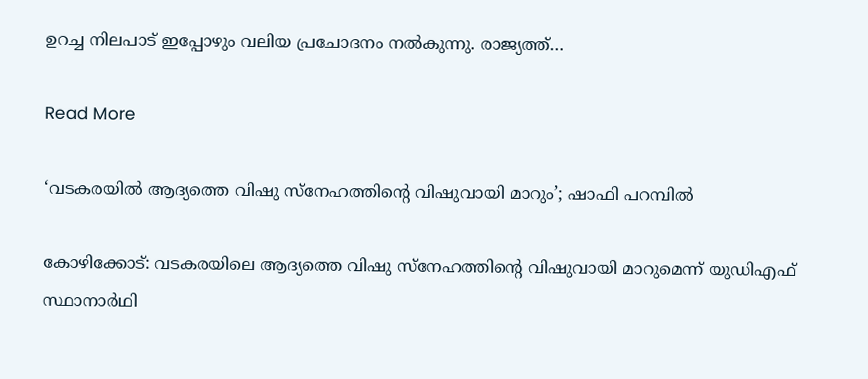ഉറച്ച നിലപാട് ഇപ്പോഴും വലിയ പ്രചോദനം നൽകുന്നു. രാജ്യത്ത്…

Read More

‘വടകരയിൽ ആദ്യത്തെ വിഷു സ്നേഹത്തിന്‍റെ വിഷുവായി മാറും’; ഷാഫി പറമ്പിൽ

കോഴിക്കോട്: വടകരയിലെ ആദ്യത്തെ വിഷു സ്നേഹത്തിന്‍റെ വിഷുവായി മാറുമെന്ന് യുഡിഎഫ് സ്ഥാനാർഥി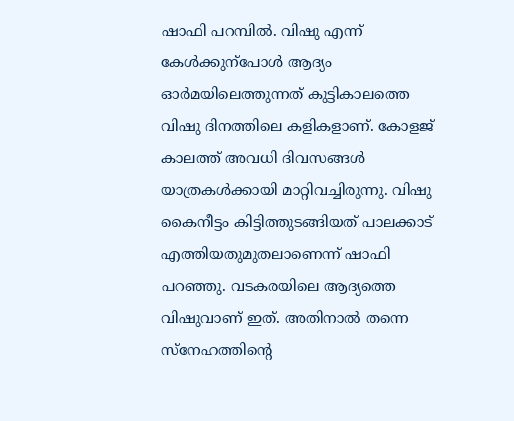ഷാഫി പറമ്പിൽ. വിഷു എന്ന് കേൾക്കുന്പോൾ ആദ്യം ഓർമയിലെത്തുന്നത് കുട്ടികാലത്തെ വിഷു ദിനത്തിലെ കളികളാണ്. കോളജ് കാലത്ത് അവധി ദിവസങ്ങൾ യാത്രകൾക്കായി മാറ്റിവച്ചിരുന്നു. വിഷു കൈനീട്ടം കിട്ടിത്തുടങ്ങിയത് പാലക്കാട് എത്തിയതുമുതലാണെന്ന് ഷാഫി പറഞ്ഞു. വടകരയിലെ ആദ്യത്തെ വിഷുവാണ് ഇത്. അതിനാൽ തന്നെ സ്നേഹത്തിന്‍റെ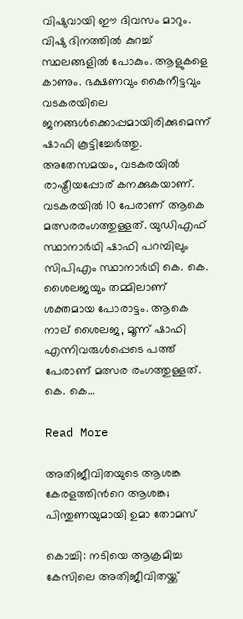വിഷുവായി ഈ ദിവസം മാറും. വിഷു ദിനത്തിൽ കുറച്ച് സ്ഥലങ്ങളിൽ പോകും. ആളുകളെ കാണും. ഭക്ഷണവും കൈനീട്ടവും വടകരയിലെ ജനങ്ങൾക്കൊപ്പമായിരിക്കുമെന്ന് ഷാഫി കൂട്ടിച്ചേർത്തു. അതേസമയം, വടകരയിൽ രാഷ്ട്രീയപ്പോര് കനക്കുകയാണ്. വടകരയിൽ 10 പേരാണ് ആകെ മത്സരരംഗത്തുള്ളത്. യുഡിഎഫ് സ്ഥാനാർഥി ഷാഫി പറമ്പിലും സിപിഎം സ്ഥാനാർഥി കെ. കെ. ശൈലജയും തമ്മിലാണ് ശക്തമായ പോരാട്ടം. ആകെ നാല് ശൈലജ, മൂന്ന് ഷാഫി എന്നിവരുൾപ്പെടെ പത്ത് പേരാണ് മത്സര രംഗത്തുള്ളത്. കെ. കെ…

Read More

അതിജീവിതയുടെ ആശങ്ക കേരളത്തിന്‍റെ ആശങ്ക; പിന്തുണയുമായി ഉമാ തോമസ്

കൊച്ചി: നടിയെ ആക്രമിച്ച കേസിലെ അതിജീവിതയ്ക്ക്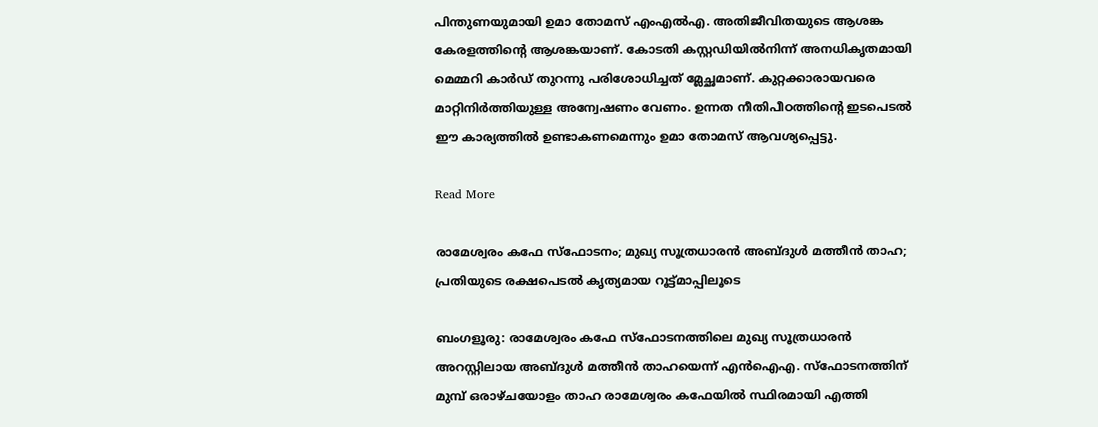പിന്തുണയുമായി ഉമാ തോമസ് എംഎല്‍എ. അതിജീവിതയുടെ ആശങ്ക കേരളത്തിന്‍റെ ആശങ്കയാണ്. കോടതി കസ്റ്റഡിയില്‍നിന്ന് അനധികൃതമായി മെമ്മറി കാര്‍ഡ് തുറന്നു പരിശോധിച്ചത് മ്ലേച്ഛമാണ്. കുറ്റക്കാരായവരെ മാറ്റിനിര്‍ത്തിയുള്ള അന്വേഷണം വേണം. ഉന്നത നീതിപീഠത്തിന്‍റെ ഇടപെടല്‍ ഈ കാര്യത്തില്‍ ഉണ്ടാകണമെന്നും ഉമാ തോമസ് ആവശ്യപ്പെട്ടു.

Read More

രാമേശ്വരം കഫേ സ്‌ഫോടനം; മുഖ്യ സൂത്രധാരന്‍ അബ്ദുള്‍ മത്തീന്‍ താഹ; പ്രതിയുടെ രക്ഷപെടൽ കൃത്യമായ റൂട്ട്മാപ്പിലൂടെ

ബംഗളൂരു: രാമേശ്വരം കഫേ സ്‌ഫോടനത്തിലെ മുഖ്യ സൂത്രധാരന്‍ അറസ്റ്റിലായ അബ്ദുള്‍ മത്തീന്‍ താഹയെന്ന് എന്‍ഐഎ. സ്‌ഫോടനത്തിന് മുമ്പ് ഒരാഴ്ചയോളം താഹ രാമേശ്വരം കഫേയില്‍ സ്ഥിരമായി എത്തി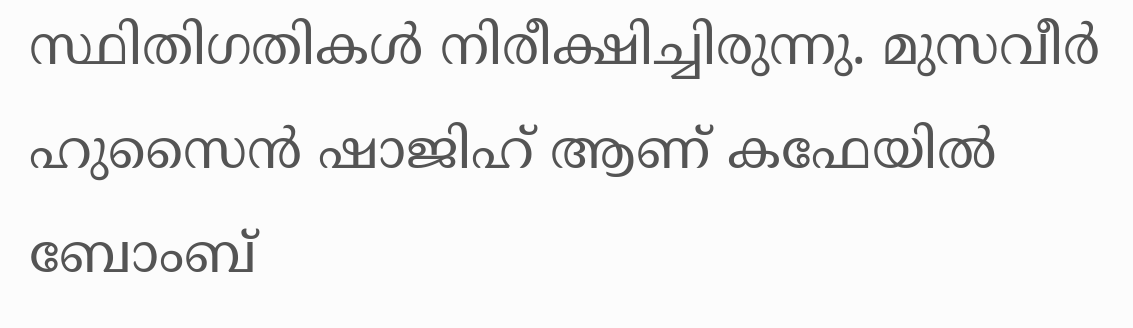സ്ഥിതിഗതികള്‍ നിരീക്ഷിച്ചിരുന്നു. മുസവീര്‍ ഹുസൈന്‍ ഷാജിഹ് ആണ് കഫേയില്‍ ബോംബ്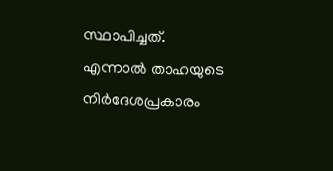സ്ഥാപിച്ചത്. എന്നാൽ താഹയുടെ നിര്‍ദേശപ്രകാരം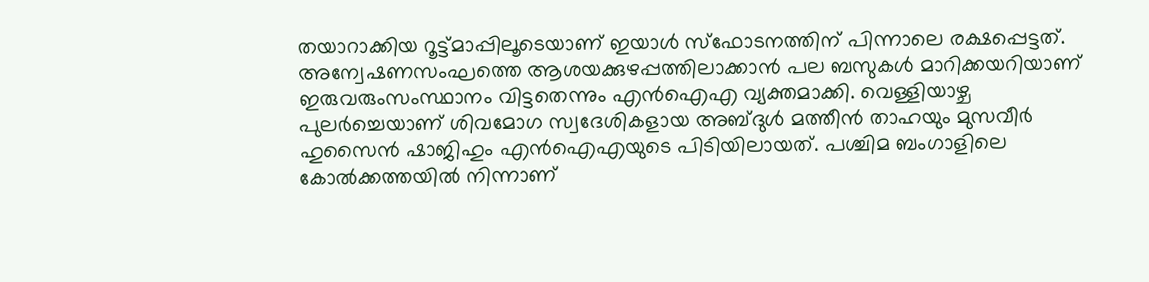തയാറാക്കിയ റൂട്ട്മാപ്പിലൂടെയാണ് ഇയാള്‍ സ്‌ഫോടനത്തിന് പിന്നാലെ രക്ഷപ്പെട്ടത്. അന്വേഷണസംഘത്തെ ആശയക്കുഴപ്പത്തിലാക്കാന്‍ പല ബസുകള്‍ മാറിക്കയറിയാണ് ഇരുവരുംസംസ്ഥാനം വിട്ടതെന്നും എന്‍ഐഎ വ്യക്തമാക്കി. വെള്ളിയാഴ്ച പുലര്‍ച്ചെയാണ് ശിവമോഗ സ്വദേശികളായ അബ്ദുള്‍ മത്തീന്‍ താഹയും മുസവീര്‍ ഹുസൈന്‍ ഷാജിഹും എൻഐഎയുടെ പിടിയിലായത്. പശ്ചിമ ബംഗാളിലെ കോൽക്കത്തയിൽ നിന്നാണ്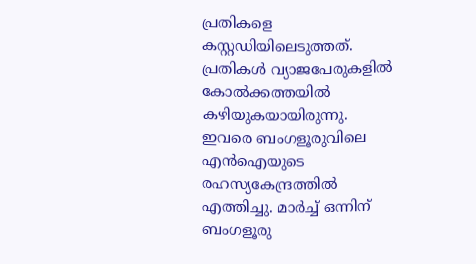പ്രതികളെ കസ്റ്റഡിയിലെടുത്തത്. പ്രതികള്‍ വ്യാജപേരുകളില്‍ കോല്‍ക്കത്തയില്‍ കഴിയുകയായിരുന്നു. ഇവരെ ബംഗളൂരുവിലെ എന്‍ഐയുടെ രഹസ്യകേന്ദ്രത്തില്‍ എത്തിച്ചു. മാർച്ച് ഒന്നിന് ബംഗളൂരു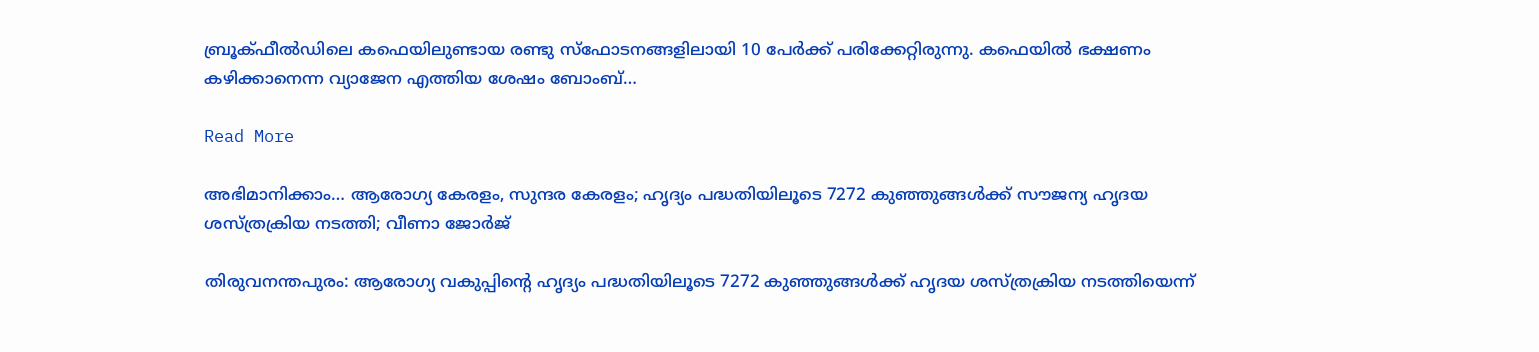ബ്രൂക്ഫീല്‍ഡിലെ കഫെയിലുണ്ടായ രണ്ടു സ്‌ഫോടനങ്ങളിലായി 10 പേര്‍ക്ക് പരിക്കേറ്റിരുന്നു. കഫെയില്‍ ഭക്ഷണം കഴിക്കാനെന്ന വ്യാജേന എത്തിയ ശേഷം ബോംബ്…

Read More

അഭിമാനിക്കാം… ആരോഗ്യ കേരളം, സുന്ദര കേരളം; ഹൃദ്യം പദ്ധതിയിലൂടെ 7272 കുഞ്ഞുങ്ങള്‍ക്ക് സൗജന്യ ഹൃദയ ശസ്ത്രക്രിയ നടത്തി; വീണാ ജോർജ്

തിരുവനന്തപുരം: ആരോഗ്യ വകുപ്പിന്‍റെ ഹൃദ്യം പദ്ധതിയിലൂടെ 7272 കുഞ്ഞുങ്ങള്‍ക്ക് ഹൃദയ ശസ്ത്രക്രിയ നടത്തിയെന്ന്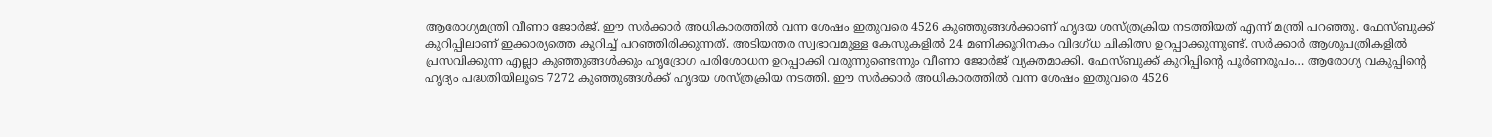ആരോഗ്യമന്ത്രി വീണാ ജോർജ്. ഈ സര്‍ക്കാര്‍ അധികാരത്തില്‍ വന്ന ശേഷം ഇതുവരെ 4526 കുഞ്ഞുങ്ങള്‍ക്കാണ് ഹൃദയ ശസ്ത്രക്രിയ നടത്തിയത് എന്ന് മന്ത്രി പറഞ്ഞു. ഫേസ്ബുക്ക് കുറിപ്പിലാണ് ഇക്കാര്യത്തെ കുറിച്ച് പറഞ്ഞിരിക്കുന്നത്. അടിയന്തര സ്വഭാവമുള്ള കേസുകളില്‍ 24 മണിക്കൂറിനകം വിദഗ്ധ ചികിത്സ ഉറപ്പാക്കുന്നുണ്ട്. സര്‍ക്കാര്‍ ആശുപത്രികളില്‍ പ്രസവിക്കുന്ന എല്ലാ കുഞ്ഞുങ്ങള്‍ക്കും ഹൃദ്രോഗ പരിശോധന ഉറപ്പാക്കി വരുന്നുണ്ടെന്നും വീണാ ജോർജ് വ്യക്തമാക്കി. ഫേസ്ബുക്ക് കുറിപ്പിന്‍റെ പൂർണരൂപം… ആരോഗ്യ വകുപ്പിന്‍റെ ഹൃദ്യം പദ്ധതിയിലൂടെ 7272 കുഞ്ഞുങ്ങള്‍ക്ക് ഹൃദയ ശസ്ത്രക്രിയ നടത്തി. ഈ സര്‍ക്കാര്‍ അധികാരത്തില്‍ വന്ന ശേഷം ഇതുവരെ 4526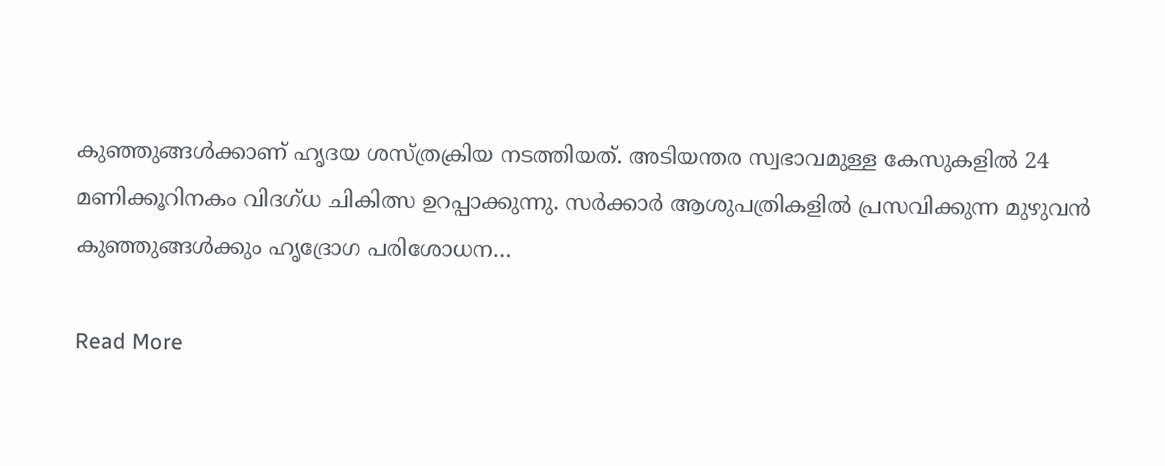കുഞ്ഞുങ്ങള്‍ക്കാണ് ഹൃദയ ശസ്ത്രക്രിയ നടത്തിയത്. അടിയന്തര സ്വഭാവമുള്ള കേസുകളില്‍ 24 മണിക്കൂറിനകം വിദഗ്ധ ചികിത്സ ഉറപ്പാക്കുന്നു. സര്‍ക്കാര്‍ ആശുപത്രികളില്‍ പ്രസവിക്കുന്ന മുഴുവന്‍ കുഞ്ഞുങ്ങള്‍ക്കും ഹൃദ്രോഗ പരിശോധന…

Read More